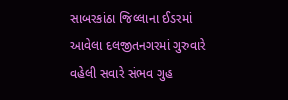સાબરકાંઠા જિલ્લાના ઈડરમાં આવેલા દલજીતનગરમાં ગુરુવારે વહેલી સવારે સંભવ ગુહ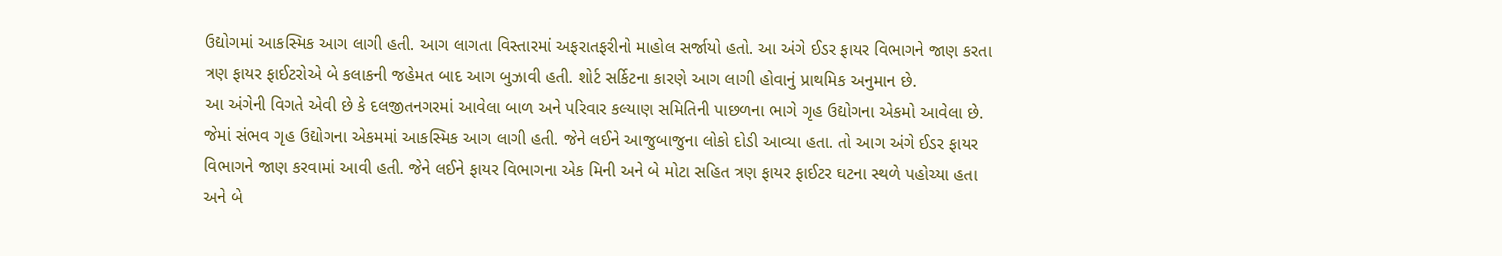ઉદ્યોગમાં આકસ્મિક આગ લાગી હતી. આગ લાગતા વિસ્તારમાં અફરાતફરીનો માહોલ સર્જાયો હતો. આ અંગે ઈડર ફાયર વિભાગને જાણ કરતા ત્રણ ફાયર ફાઈટરોએ બે કલાકની જહેમત બાદ આગ બુઝાવી હતી. શોર્ટ સર્કિટના કારણે આગ લાગી હોવાનું પ્રાથમિક અનુમાન છે.
આ અંગેની વિગતે એવી છે કે દલજીતનગરમાં આવેલા બાળ અને પરિવાર કલ્યાણ સમિતિની પાછળના ભાગે ગૃહ ઉદ્યોગના એકમો આવેલા છે. જેમાં સંભવ ગૃહ ઉદ્યોગના એકમમાં આકસ્મિક આગ લાગી હતી. જેને લઈને આજુબાજુના લોકો દોડી આવ્યા હતા. તો આગ અંગે ઈડર ફાયર વિભાગને જાણ કરવામાં આવી હતી. જેને લઈને ફાયર વિભાગના એક મિની અને બે મોટા સહિત ત્રણ ફાયર ફાઈટર ઘટના સ્થળે પહોચ્યા હતા અને બે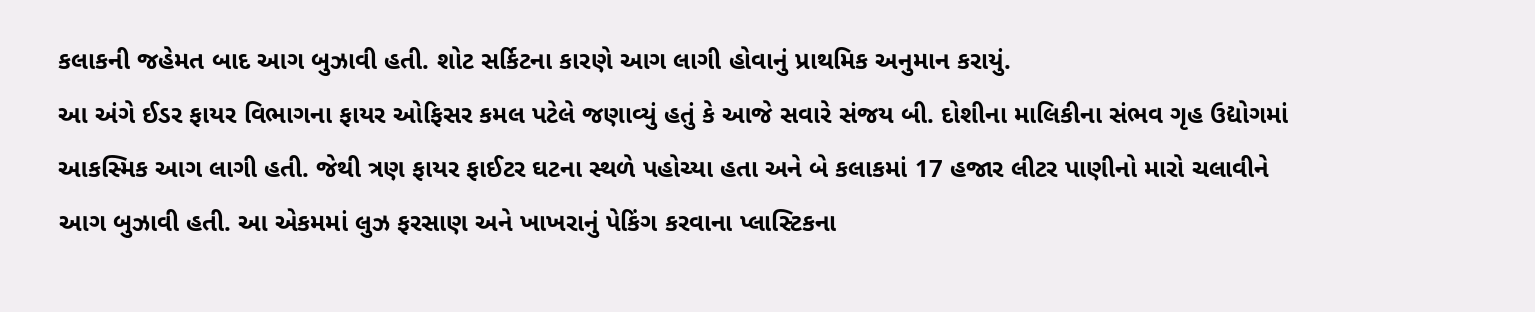કલાકની જહેમત બાદ આગ બુઝાવી હતી. શોટ સર્કિટના કારણે આગ લાગી હોવાનું પ્રાથમિક અનુમાન કરાયું.
આ અંગે ઈડર ફાયર વિભાગના ફાયર ઓફિસર કમલ પટેલે જણાવ્યું હતું કે આજે સવારે સંજય બી. દોશીના માલિકીના સંભવ ગૃહ ઉદ્યોગમાં આકસ્મિક આગ લાગી હતી. જેથી ત્રણ ફાયર ફાઈટર ઘટના સ્થળે પહોચ્યા હતા અને બે કલાકમાં 17 હજાર લીટર પાણીનો મારો ચલાવીને આગ બુઝાવી હતી. આ એકમમાં લુઝ ફરસાણ અને ખાખરાનું પેકિંગ કરવાના પ્લાસ્ટિકના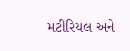મટીરિયલ અને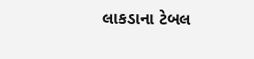લાકડાના ટેબલ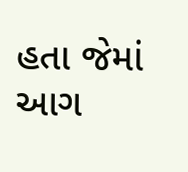હતા જેમાં આગ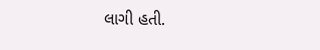લાગી હતી.